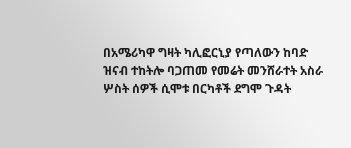በአሜሪካዋ ግዛት ካሊፎርኒያ የጣለውን ከባድ ዝናብ ተከትሎ ባጋጠመ የመሬት መንሸራተት አስራ ሦስት ሰዎች ሲሞቱ በርካቶች ደግሞ ጉዳት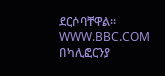ደርሶባቸዋል።
WWW.BBC.COM
በካሊፎርንያ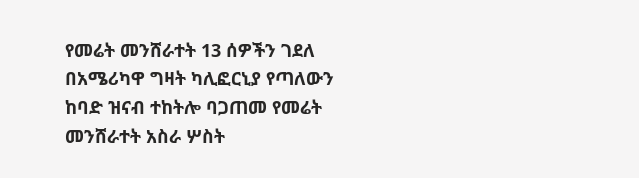የመሬት መንሸራተት 13 ሰዎችን ገደለ
በአሜሪካዋ ግዛት ካሊፎርኒያ የጣለውን ከባድ ዝናብ ተከትሎ ባጋጠመ የመሬት መንሸራተት አስራ ሦስት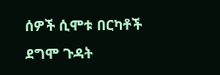ሰዎች ሲሞቱ በርካቶች ደግሞ ጉዳት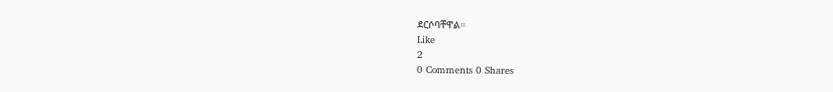ደርሶባቸዋል።
Like
2
0 Comments 0 Shares